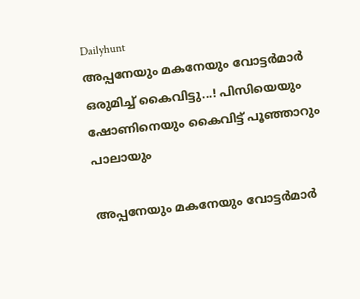Dailyhunt
അപ്പനേയും മകനേയും വോട്ടര്‍മാര്‍ ഒരുമിച്ച്‌ കൈവിട്ടു...! പിസിയെയും ഷോണിനെയും കൈവിട്ട് പൂഞ്ഞാറും പാലായും

അപ്പനേയും മകനേയും വോട്ടര്‍മാര്‍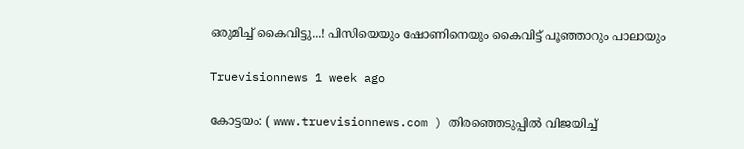ഒരുമിച്ച്‌ കൈവിട്ടു...! പിസിയെയും ഷോണിനെയും കൈവിട്ട് പൂഞ്ഞാറും പാലായും

Truevisionnews 1 week ago

കോട്ടയം: ( www.truevisionnews.com ) തിരഞ്ഞെടുപ്പില്‍ വിജയിച്ച്‌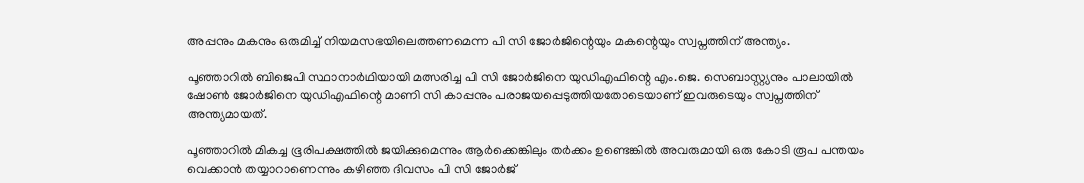അപ്പനും മകനും ഒരുമിച്ച്‌ നിയമസഭയിലെത്തണമെന്ന പി സി ജോര്‍ജിന്റെയും മകന്റെയും സ്വപ്നത്തിന് അന്ത്യം.

പൂഞ്ഞാറില്‍ ബിജെപി സ്ഥാനാർഥിയായി മത്സരിച്ച പി സി ജോര്‍ജിനെ യുഡിഎഫിന്റെ എം.ജെ. സെബാസ്റ്റ്യനും പാലായില്‍ ഷോണ്‍ ജോര്‍ജിനെ യുഡിഎഫിന്റെ മാണി സി കാപ്പനും പരാജയപ്പെടുത്തിയതോടെയാണ് ഇവരുടെയും സ്വപ്നത്തിന് അന്ത്യമായത്.

പൂഞ്ഞാറില്‍ മികച്ച ഭൂരിപക്ഷത്തില്‍ ജയിക്കുമെന്നും ആർക്കെങ്കിലും തർക്കം ഉണ്ടെങ്കില്‍ അവരുമായി ഒരു കോടി രൂപ പന്തയം വെക്കാൻ തയ്യാറാണെന്നും കഴിഞ്ഞ ദിവസം പി സി ജോര്‍ജ്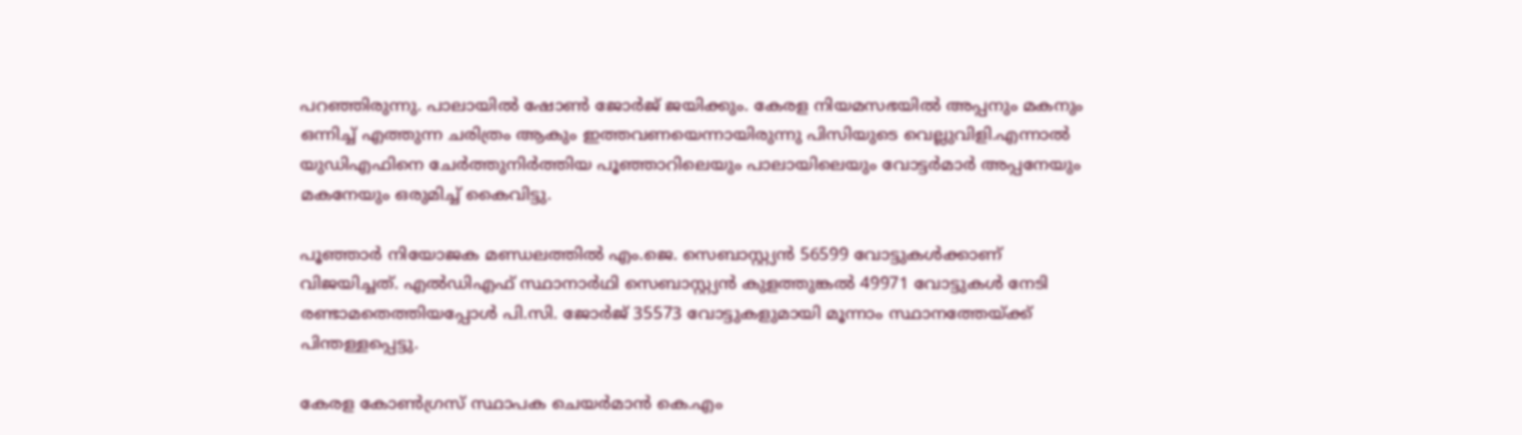പറഞ്ഞിരുന്നു. പാലായില്‍ ഷോണ്‍ ജോർജ് ജയിക്കും. കേരള നിയമസഭയില്‍ അപ്പനും മകനും ഒന്നിച്ച്‌ എത്തുന്ന ചരിത്രം ആകും ഇത്തവണയെന്നായിരുന്നു പിസിയുടെ വെല്ലുവിളി.എന്നാല്‍ യുഡിഎഫിനെ ചേർത്തുനിർത്തിയ പൂഞ്ഞാറിലെയും പാലായിലെയും വോട്ടർമാർ അപ്പനേയും മകനേയും ഒരുമിച്ച്‌ കൈവിട്ടു.

പൂഞ്ഞാർ നിയോജക മണ്ഡലത്തില്‍ എം.ജെ. സെബാസ്റ്റ്യൻ 56599 വോട്ടുകള്‍ക്കാണ് വിജയിച്ചത്. എല്‍ഡിഎഫ് സ്ഥാനാർഥി സെബാസ്റ്റ്യൻ കുളത്തുങ്കല്‍ 49971 വോട്ടുകള്‍ നേടി രണ്ടാമതെത്തിയപ്പോള്‍ പി.സി. ജോർജ് 35573 വോട്ടുകളുമായി മൂന്നാം സ്ഥാനത്തേയ്ക്ക് പിന്തള്ളപ്പെട്ടു.

കേരള കോണ്‍ഗ്രസ് സ്ഥാപക ചെയർമാൻ കെ.എം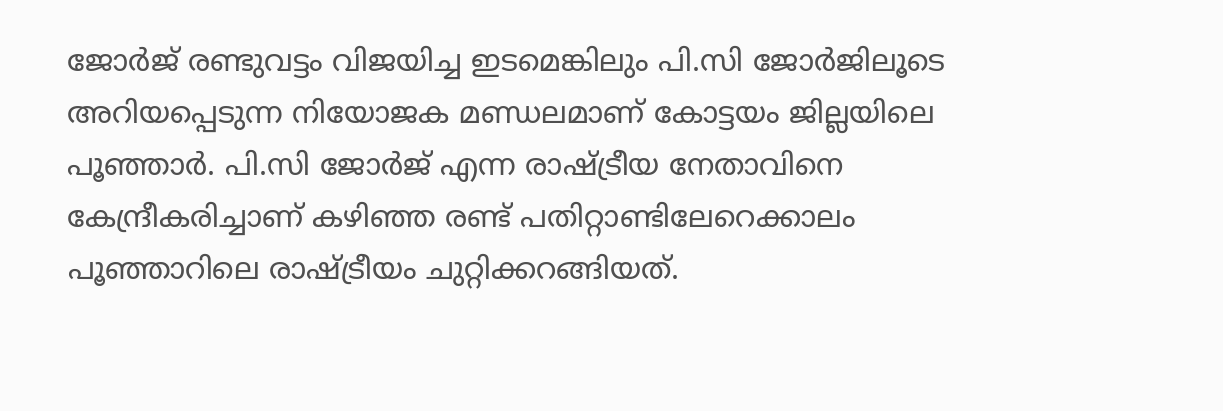ജോർജ് രണ്ടുവട്ടം വിജയിച്ച ഇടമെങ്കിലും പി.സി ജോർജിലൂടെ അറിയപ്പെടുന്ന നിയോജക മണ്ഡലമാണ് കോട്ടയം ജില്ലയിലെ പൂഞ്ഞാർ. പി.സി ജോർജ് എന്ന രാഷ്ട്രീയ നേതാവിനെ കേന്ദ്രീകരിച്ചാണ് കഴിഞ്ഞ രണ്ട് പതിറ്റാണ്ടിലേറെക്കാലം പൂഞ്ഞാറിലെ രാഷ്ട്രീയം ചുറ്റിക്കറങ്ങിയത്.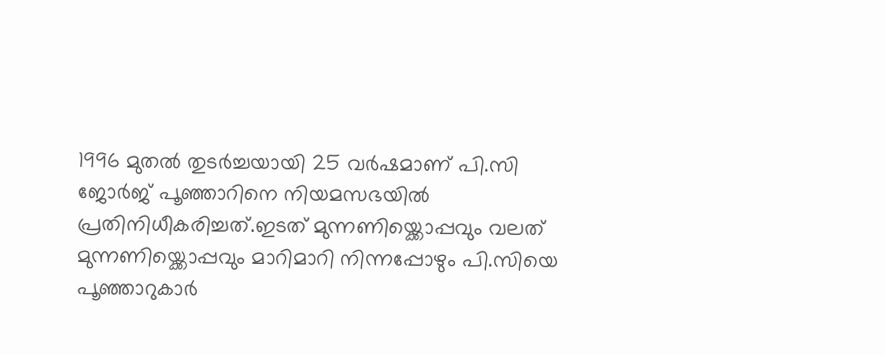1996 മുതല്‍ തുടർച്ചയായി 25 വർഷമാണ് പി.സി ജോർജ് പൂഞ്ഞാറിനെ നിയമസഭയില്‍ പ്രതിനിധീകരിച്ചത്.ഇടത് മുന്നണിയ്ക്കൊപ്പവും വലത് മുന്നണിയ്ക്കൊപ്പവും മാറിമാറി നിന്നപ്പോഴും പി.സിയെ പൂഞ്ഞാറുകാർ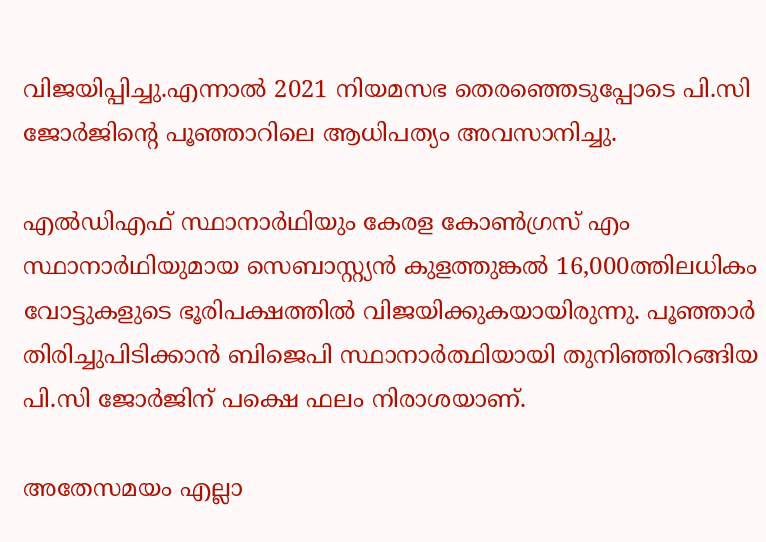വിജയിപ്പിച്ചു.എന്നാല്‍ 2021 നിയമസഭ തെരഞ്ഞെടുപ്പോടെ പി.സി ജോർജിന്റെ പൂഞ്ഞാറിലെ ആധിപത്യം അവസാനിച്ചു.

എല്‍ഡിഎഫ് സ്ഥാനാർഥിയും കേരള കോണ്‍ഗ്രസ് എം സ്ഥാനാർഥിയുമായ സെബാസ്റ്റ്യൻ കുളത്തുങ്കല്‍ 16,000ത്തിലധികം വോട്ടുകളുടെ ഭൂരിപക്ഷത്തില്‍ വിജയിക്കുകയായിരുന്നു. പൂഞ്ഞാർ തിരിച്ചുപിടിക്കാൻ ബിജെപി സ്ഥാനാർത്ഥിയായി തുനിഞ്ഞിറങ്ങിയ പി.സി ജോർജിന് പക്ഷെ ഫലം നിരാശയാണ്.

അതേസമയം എല്ലാ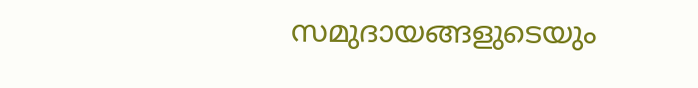സമുദായങ്ങളുടെയും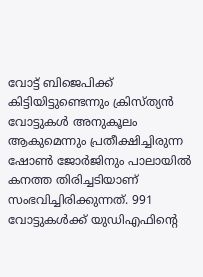വോട്ട് ബിജെപിക്ക്‌ കിട്ടിയിട്ടുണ്ടെന്നും ക്രിസ്ത്യൻ വോട്ടുകള്‍ അനുകൂലം ആകുമെന്നും പ്രതീക്ഷിച്ചിരുന്ന ഷോണ്‍ ജോർജിനും പാലായില്‍ കനത്ത തിരിച്ചടിയാണ് സംഭവിച്ചിരിക്കുന്നത്. 991 വോട്ടുകള്‍ക്ക് യുഡിഎഫിന്റെ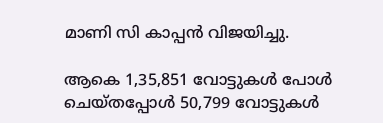മാണി സി കാപ്പൻ വിജയിച്ചു.

ആകെ 1,35,851 വോട്ടുകള്‍ പോള്‍ ചെയ്തപ്പോള്‍ 50,799 വോട്ടുകള്‍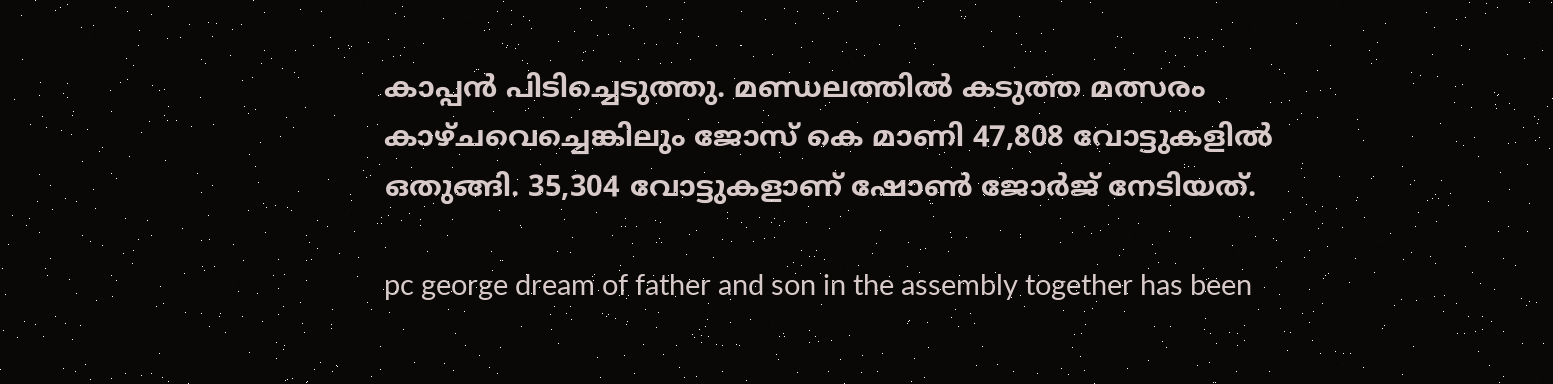കാപ്പൻ പിടിച്ചെടുത്തു. മണ്ഡലത്തില്‍ കടുത്ത മത്സരം കാഴ്ചവെച്ചെങ്കിലും ജോസ് കെ മാണി 47,808 വോട്ടുകളില്‍ ഒതുങ്ങി. 35,304 വോട്ടുകളാണ് ഷോണ്‍ ജോർജ് നേടിയത്.

pc george dream of father and son in the assembly together has been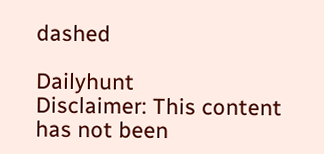dashed

Dailyhunt
Disclaimer: This content has not been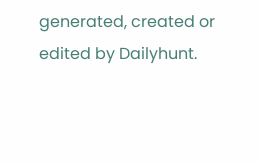generated, created or edited by Dailyhunt.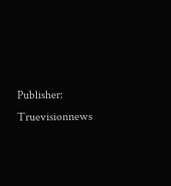Publisher: Truevisionnews